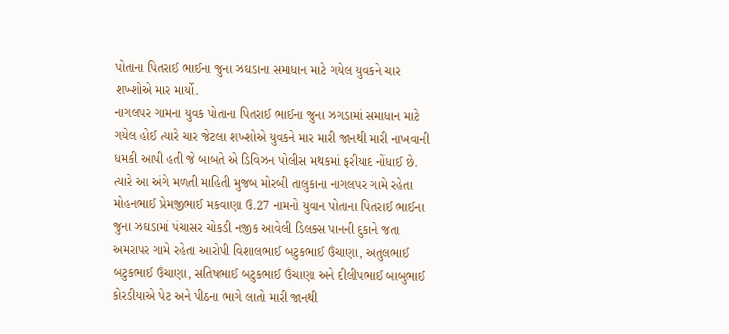પોતાના પિતરાઈ ભાઈના જુના ઝઘડાના સમાધાન માટે ગયેલ યુવકને ચાર શખ્શોએ માર માર્યો.
નાગલપર ગામના યુવક પોતાના પિતરાઈ ભાઈના જુના ઝગડામાં સમાધાન માટે ગયેલ હોઈ ત્યારે ચાર જેટલા શખ્શોએ યુવકને માર મારી જાનથી મારી નાખવાની ધમકી આપી હતી જે બાબતે એ ડિવિઝન પોલીસ મથકમાં ફરીયાદ નોંધાઈ છે.
ત્યારે આ અંગે મળતી માહિતી મુજબ મોરબી તાલુકાના નાગલપર ગામે રહેતા મોહનભાઈ પ્રેમજીભાઈ મકવાણા ઉ.27 નામનો યુવાન પોતાના પિતરાઈ ભાઈના જુના ઝઘડામાં પંચાસર ચોકડી નજીક આવેલી ડિલક્સ પાનની દુકાને જતા અમરાપર ગામે રહેતા આરોપી વિશાલભાઈ બટુકભાઈ ઉંચાણા, અતુલભાઈ બટુકભાઈ ઉંચાણા, સતિષભાઈ બટુકભાઈ ઉંચાણા અને દીલીપભાઈ બાબુભાઈ કોરડીયાએ પેટ અને પીઠના ભાગે લાતો મારી જાનથી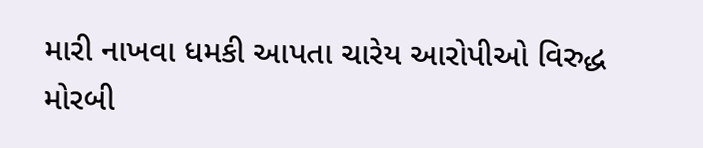મારી નાખવા ધમકી આપતા ચારેય આરોપીઓ વિરુદ્ધ મોરબી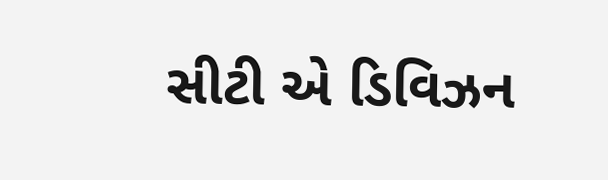સીટી એ ડિવિઝન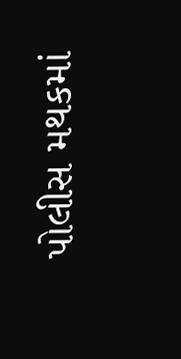પોલીસ મથકમાં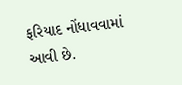ફરિયાદ નોંધાવવામાં આવી છે.